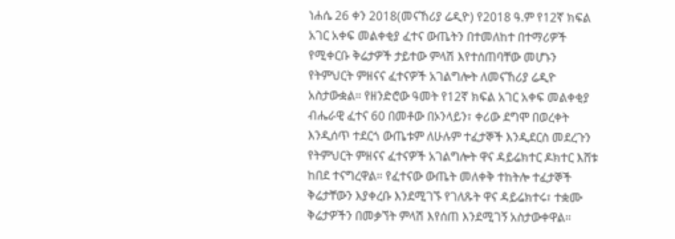ነሐሴ 26 ቀን 2018(መናኸሪያ ሬዲዮ) የ2018 ዓ.ም የ12ኛ ክፍል አገር አቀፍ መልቀቂያ ፈተና ውጤትን በተመለከተ በተማሪዎች የሚቀርቡ ቅሬታዎች ታይተው ምላሽ እየተሰጠባቸው መሆኑን የትምህርት ምዘናና ፈተናዎች አገልግሎት ለመናኸሪያ ሬዲዮ አስታውቋል። የዘንድሮው ዓመት የ12ኛ ክፍል አገር አቀፍ መልቀቂያ ብሔራዊ ፈተና 60 በመቶው በኦንላይን፣ ቀሪው ደግሞ በወረቀት እንዲሰጥ ተደርጎ ውጤቱም ለሁሉም ተፈታኞች እንዲደርስ መደረጉን የትምህርት ምዘናና ፈተናዎች አገልግሎት ዋና ዳይሬክተር ዶክተር እሸቱ ከበደ ተናግረዋል። የፈተናው ውጤት መለቀቅ ተከትሎ ተፈታኞች ቅሬታቸውን እያቀረቡ እንደሚገኙ የገለጹት ዋና ዳይሬክተሩ፣ ተቋሙ ቅሬታዎችን በመቃኘት ምላሽ እየሰጠ እንደሚገኝ አስታውቀዋል።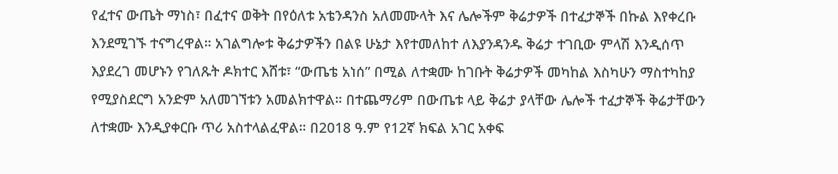የፈተና ውጤት ማነስ፣ በፈተና ወቅት በየዕለቱ አቴንዳንስ አለመሙላት እና ሌሎችም ቅሬታዎች በተፈታኞች በኩል እየቀረቡ እንደሚገኙ ተናግረዋል። አገልግሎቱ ቅሬታዎችን በልዩ ሁኔታ እየተመለከተ ለእያንዳንዱ ቅሬታ ተገቢው ምላሽ እንዲሰጥ እያደረገ መሆኑን የገለጹት ዶክተር እሸቱ፣ “ውጤቴ አነሰ” በሚል ለተቋሙ ከገቡት ቅሬታዎች መካከል እስካሁን ማስተካከያ የሚያስደርግ አንድም አለመገኘቱን አመልክተዋል። በተጨማሪም በውጤቱ ላይ ቅሬታ ያላቸው ሌሎች ተፈታኞች ቅሬታቸውን ለተቋሙ እንዲያቀርቡ ጥሪ አስተላልፈዋል። በ2018 ዓ.ም የ12ኛ ክፍል አገር አቀፍ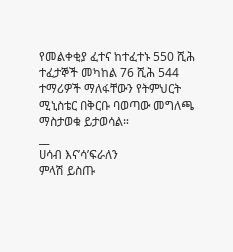የመልቀቂያ ፈተና ከተፈተኑ 550 ሺሕ ተፈታኞች መካከል 76 ሺሕ 544 ተማሪዎች ማለፋቸውን የትምህርት ሚኒስቴር በቅርቡ ባወጣው መግለጫ ማስታወቁ ይታወሳል።
__
ሀሳብ እና’ሳ’ፍራለን
ምላሽ ይስጡ